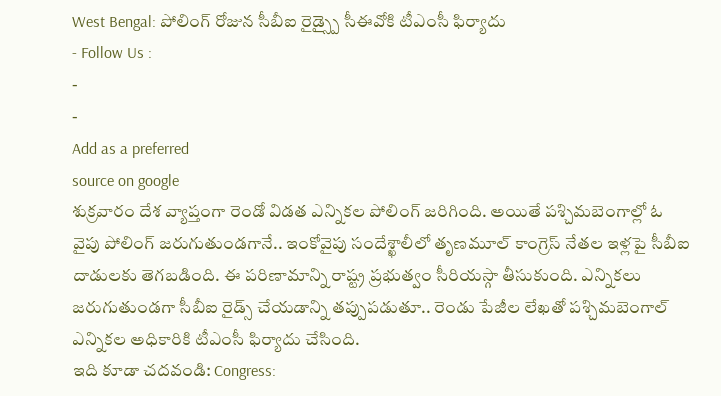West Bengal: పోలింగ్ రోజున సీబీఐ రైడ్స్పై సీఈవోకి టీఎంసీ ఫిర్యాదు
- Follow Us :
-
-
Add as a preferred
source on google
శుక్రవారం దేశ వ్యాప్తంగా రెండో విడత ఎన్నికల పోలింగ్ జరిగింది. అయితే పశ్చిమబెంగాల్లో ఓ వైపు పోలింగ్ జరుగుతుండగానే.. ఇంకోవైపు సందేశ్ఖాలీలో తృణమూల్ కాంగ్రెస్ నేతల ఇళ్లపై సీబీఐ దాడులకు తెగబడింది. ఈ పరిణామాన్ని రాష్ట్ర ప్రభుత్వం సీరియస్గా తీసుకుంది. ఎన్నికలు జరుగుతుండగా సీబీఐ రైడ్స్ చేయడాన్ని తప్పుపడుతూ.. రెండు పేజీల లేఖతో పశ్చిమబెంగాల్ ఎన్నికల అధికారికి టీఎంసీ ఫిర్యాదు చేసింది.
ఇది కూడా చదవండి: Congress: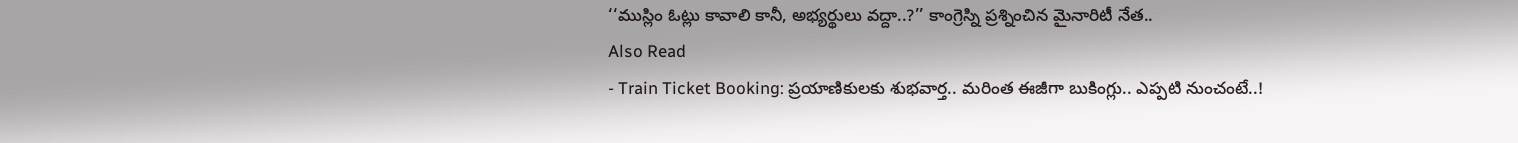‘‘ముస్లిం ఓట్లు కావాలి కానీ, అభ్యర్థులు వద్దా..?’’ కాంగ్రెస్ని ప్రశ్నించిన మైనారిటీ నేత..
Also Read
- Train Ticket Booking: ప్రయాణికులకు శుభవార్త.. మరింత ఈజీగా బుకింగ్లు.. ఎప్పటి నుంచంటే..!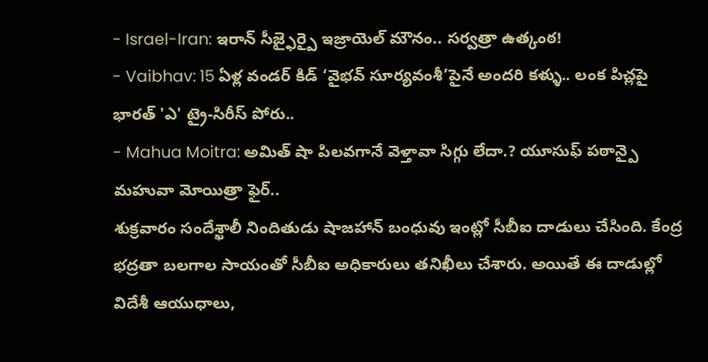- Israel-Iran: ఇరాన్ సీజ్ఫైర్పై ఇజ్రాయెల్ మౌనం.. సర్వత్రా ఉత్కంఠ!
- Vaibhav: 15 ఏళ్ల వండర్ కిడ్ ‘వైభవ్ సూర్యవంశీ’పైనే అందరి కళ్ళు.. లంక పిచ్లపై భారత్ 'ఎ' ట్రై-సిరీస్ పోరు..
- Mahua Moitra: అమిత్ షా పిలవగానే వెళ్తావా సిగ్గు లేదా.? యూసుఫ్ పఠాన్పై మహువా మోయిత్రా ఫైర్..
శుక్రవారం సందేశ్ఖాలీ నిందితుడు షాజహాన్ బంధువు ఇంట్లో సీబీఐ దాడులు చేసింది. కేంద్ర భద్రతా బలగాల సాయంతో సీబీఐ అధికారులు తనిఖీలు చేశారు. అయితే ఈ దాడుల్లో విదేశీ ఆయుధాలు,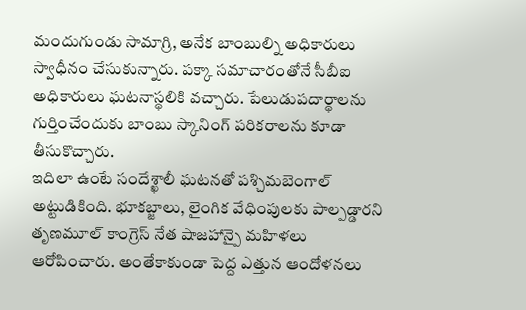మందుగుండు సామాగ్రి, అనేక బాంబుల్ని అధికారులు స్వాధీనం చేసుకున్నారు. పక్కా సమాచారంతోనే సీబీఐ అధికారులు ఘటనాస్థలికి వచ్చారు. పేలుడుపదార్థాలను గుర్తించేందుకు బాంబు స్కానింగ్ పరికరాలను కూడా తీసుకొచ్చారు.
ఇదిలా ఉంటే సందేశ్ఖాలీ ఘటనతో పశ్చిమబెంగాల్ అట్టుడికింది. భూకబ్జాలు, లైంగిక వేధింపులకు పాల్పడ్డారని తృణమూల్ కాంగ్రెస్ నేత షాజహాన్పై మహిళలు ఆరోపించారు. అంతేకాకుండా పెద్ద ఎత్తున ఆందోళనలు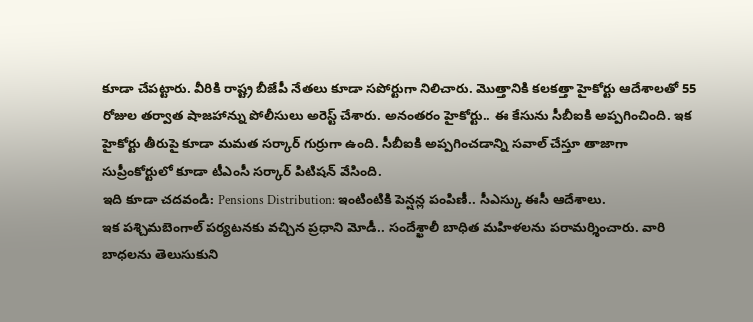కూడా చేపట్టారు. వీరికి రాష్ట్ర బీజేపీ నేతలు కూడా సపోర్టుగా నిలిచారు. మొత్తానికి కలకత్తా హైకోర్టు ఆదేశాలతో 55 రోజుల తర్వాత షాజహాన్ను పోలీసులు అరెస్ట్ చేశారు. అనంతరం హైకోర్టు.. ఈ కేసును సీబీఐకి అప్పగించింది. ఇక హైకోర్టు తీరుపై కూడా మమత సర్కార్ గుర్రుగా ఉంది. సీబీఐకి అప్పగించడాన్ని సవాల్ చేస్తూ తాజాగా సుప్రీంకోర్టులో కూడా టీఎంసీ సర్కార్ పిటిషన్ వేసింది.
ఇది కూడా చదవండి: Pensions Distribution: ఇంటింటికి పెన్షన్ల పంపిణీ.. సీఎస్కు ఈసీ ఆదేశాలు.
ఇక పశ్చిమబెంగాల్ పర్యటనకు వచ్చిన ప్రధాని మోడీ.. సందేశ్ఖాలీ బాధిత మహిళలను పరామర్శించారు. వారి బాధలను తెలుసుకుని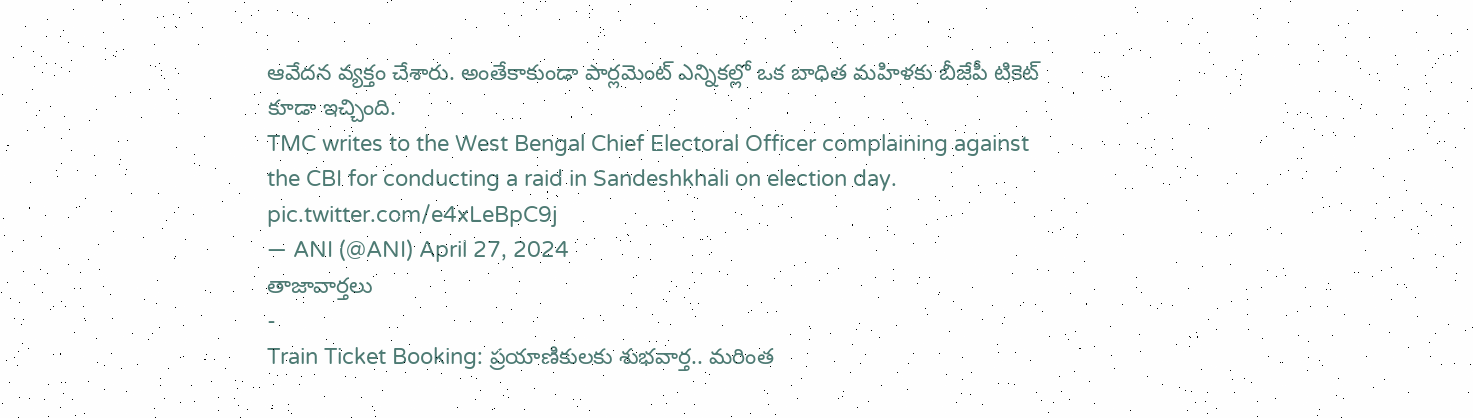ఆవేదన వ్యక్తం చేశారు. అంతేకాకుండా పార్లమెంట్ ఎన్నికల్లో ఒక బాధిత మహిళకు బీజేపీ టికెట్ కూడా ఇచ్చింది.
TMC writes to the West Bengal Chief Electoral Officer complaining against the CBI for conducting a raid in Sandeshkhali on election day. pic.twitter.com/e4xLeBpC9j
— ANI (@ANI) April 27, 2024
తాజావార్తలు
-
Train Ticket Booking: ప్రయాణికులకు శుభవార్త.. మరింత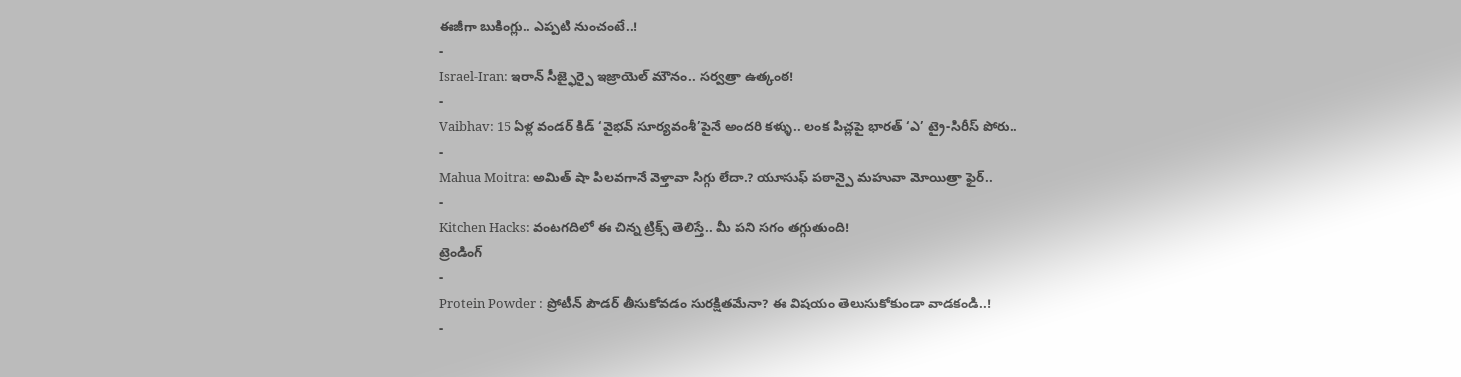ఈజీగా బుకింగ్లు.. ఎప్పటి నుంచంటే..!
-
Israel-Iran: ఇరాన్ సీజ్ఫైర్పై ఇజ్రాయెల్ మౌనం.. సర్వత్రా ఉత్కంఠ!
-
Vaibhav: 15 ఏళ్ల వండర్ కిడ్ ‘వైభవ్ సూర్యవంశీ’పైనే అందరి కళ్ళు.. లంక పిచ్లపై భారత్ ‘ఎ’ ట్రై-సిరీస్ పోరు..
-
Mahua Moitra: అమిత్ షా పిలవగానే వెళ్తావా సిగ్గు లేదా.? యూసుఫ్ పఠాన్పై మహువా మోయిత్రా ఫైర్..
-
Kitchen Hacks: వంటగదిలో ఈ చిన్న ట్రిక్స్ తెలిస్తే.. మీ పని సగం తగ్గుతుంది!
ట్రెండింగ్
-
Protein Powder : ప్రోటీన్ పౌడర్ తీసుకోవడం సురక్షితమేనా? ఈ విషయం తెలుసుకోకుండా వాడకండి..!
-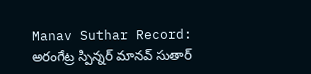Manav Suthar Record: అరంగేట్ర స్పిన్నర్ మానవ్ సుతార్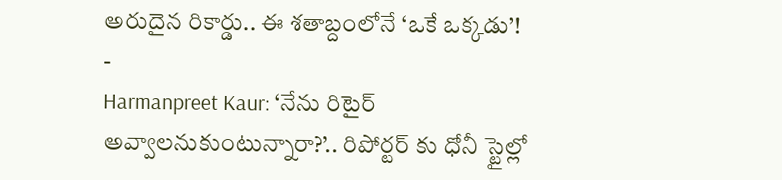అరుదైన రికార్డు.. ఈ శతాబ్దంలోనే ‘ఒకే ఒక్కడు’!
-
Harmanpreet Kaur: ‘నేను రిటైర్ అవ్వాలనుకుంటున్నారా?’.. రిపోర్టర్ కు ధోనీ స్టైల్లో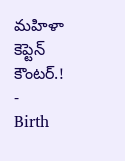మహిళా కెప్టెన్ కౌంటర్.!
-
Birth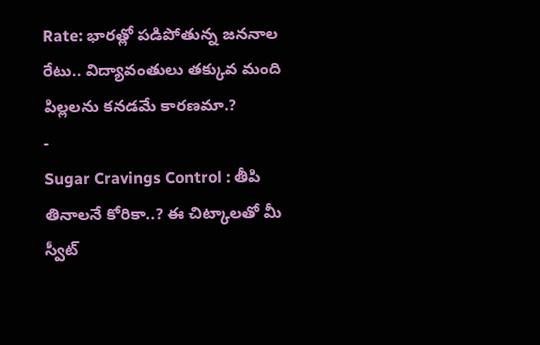Rate: భారత్లో పడిపోతున్న జననాల రేటు.. విద్యావంతులు తక్కువ మంది పిల్లలను కనడమే కారణమా.?
-
Sugar Cravings Control : తీపి తినాలనే కోరికా..? ఈ చిట్కాలతో మీ స్వీట్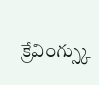క్రేవింగ్స్కు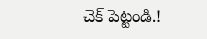చెక్ పెట్టండి.!